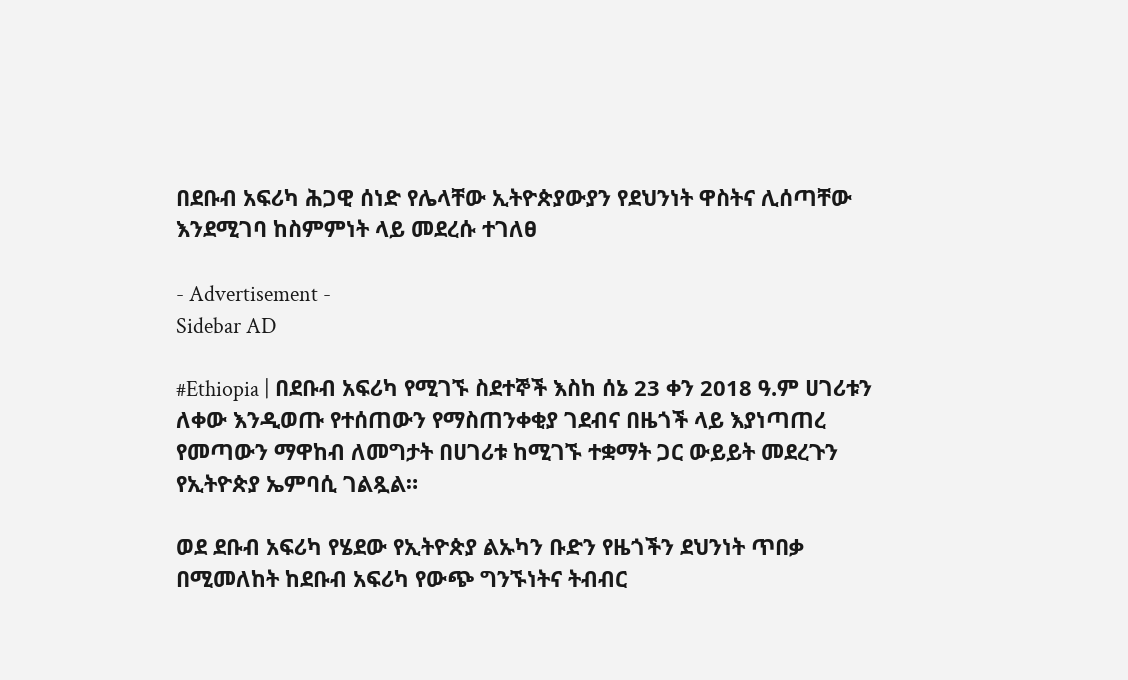በደቡብ አፍሪካ ሕጋዊ ሰነድ የሌላቸው ኢትዮጵያውያን የደህንነት ዋስትና ሊሰጣቸው እንደሚገባ ከስምምነት ላይ መደረሱ ተገለፀ

- Advertisement -
Sidebar AD

#Ethiopia | በደቡብ አፍሪካ የሚገኙ ስደተኞች እስከ ሰኔ 23 ቀን 2018 ዓ.ም ሀገሪቱን ለቀው እንዲወጡ የተሰጠውን የማስጠንቀቂያ ገደብና በዜጎች ላይ እያነጣጠረ የመጣውን ማዋከብ ለመግታት በሀገሪቱ ከሚገኙ ተቋማት ጋር ውይይት መደረጉን የኢትዮጵያ ኤምባሲ ገልጿል።

ወደ ደቡብ አፍሪካ የሄደው የኢትዮጵያ ልኡካን ቡድን የዜጎችን ደህንነት ጥበቃ በሚመለከት ከደቡብ አፍሪካ የውጭ ግንኙነትና ትብብር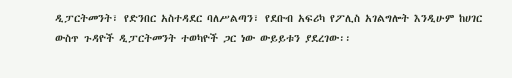ዲፓርትመንት፣ የድንበር አስተዳደር ባለሥልጣን፣ የደቡብ አፍሪካ የፖሊስ አገልግሎት እንዲሁም ከሀገር ውስጥ ጉዳዮች ዲፓርትመንት ተወካዮች ጋር ነው ውይይቱን ያደረገው፡፡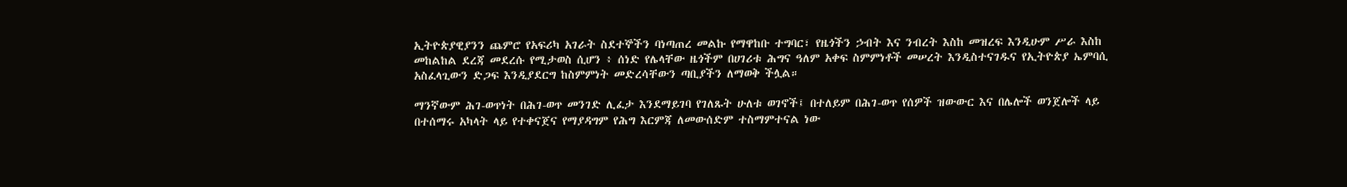ኢትዮጵያዊያንን ጨምሮ የአፍሪካ አገራት ስደተኞችን ባነጣጠረ መልኩ የማዋከቡ ተግባር፣ የዜጎችን ኃብት እና ንብረት እስከ መዝረፍ እንዲሁም ሥራ እስከ መከልከል ደረጃ መደረሱ የሚታወስ ሲሆን ፥ ሰነድ የሌላቸው ዜጎችም በሀገሪቱ ሕግና ዓለም አቀፍ ስምምነቶች መሠረት እንዲስተናገዱና የኢትዮጵያ ኤምባሲ አስፈላጊውን ድጋፍ እንዲያደርግ ከስምምነት መድረሳቸውን ጣቢያችን ለማወቅ ችሏል።

ማንኛውም ሕገ-ወጥነት በሕገ-ወጥ መንገድ ሊፈታ እንደማይገባ የገለጹት ሁለቱ ወገኖች፤ በተለይም በሕገ-ወጥ የሰዎች ዝውውር እና በሌሎች ወንጀሎች ላይ በተሰማሩ አካላት ላይ የተቀናጀና የማያዳግም የሕግ እርምጃ ለመውሰድም ተስማምተናል ነው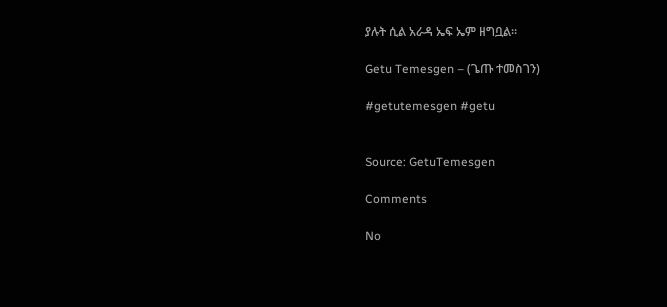ያሉት ሲል አራዳ ኤፍ ኤም ዘግቧል።

Getu Temesgen – (ጌጡ ተመስገን)

#getutemesgen #getu


Source: GetuTemesgen

Comments

No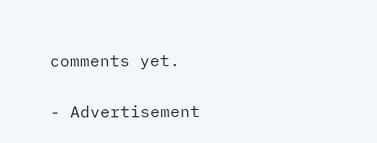comments yet.

- Advertisement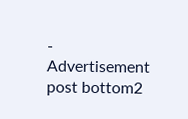-
Advertisement post bottom2